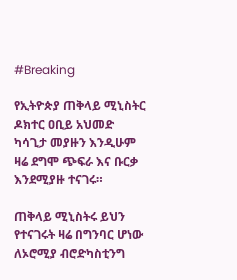#Breaking

የኢትዮጵያ ጠቅላይ ሚኒስትር ዶክተር ዐቢይ አህመድ ካሳጊታ መያዙን እንዲሁም ዛሬ ደግሞ ጭፍራ እና ቡርቃ እንደሚያዙ ተናገሩ።

ጠቅላይ ሚኒስትሩ ይህን የተናገሩት ዛሬ በግንባር ሆነው ለኦሮሚያ ብሮድካስቲንግ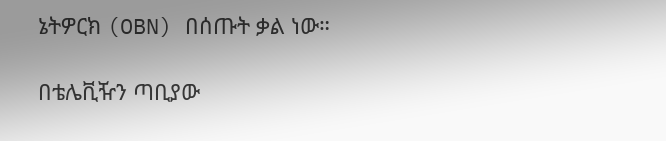ኔትዎርክ (OBN) በሰጡት ቃል ነው።

በቴሌቪዥን ጣቢያው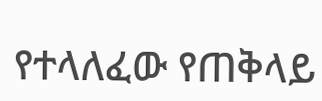የተላለፈው የጠቅላይ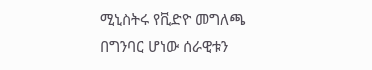ሚኒስትሩ የቪድዮ መግለጫ በግንባር ሆነው ሰራዊቱን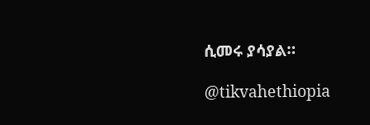ሲመሩ ያሳያል።

@tikvahethiopia